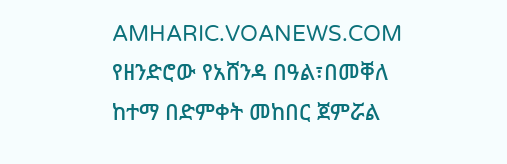AMHARIC.VOANEWS.COM
የዘንድሮው የአሸንዳ በዓል፣በመቐለ ከተማ በድምቀት መከበር ጀምሯል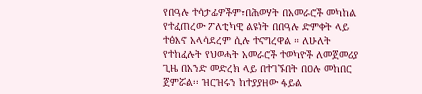የበዓሉ ተሳታፊዎችም፣በሕወሃት በአመራሮች መካከል የተፈጠረው ፖለቲካዊ ልዩነት በበዓሉ ድምቀት ላይ ተፅእኖ አላሳደረም ሲሉ ተናግረዋል ። ለሁለት የተከፈሉት የህወሓት አመራሮች ተወካዮች ለመጀመሪያ ጊዜ በአንድ መድረክ ላይ በተገኙበት በዐሉ መከበር ጀምሯል፡፡ ዝርዝሩን ከተያያዘው ፋይል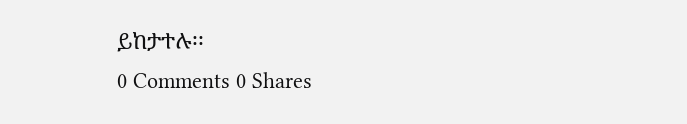ይከታተሉ፡፡
0 Comments 0 Shares